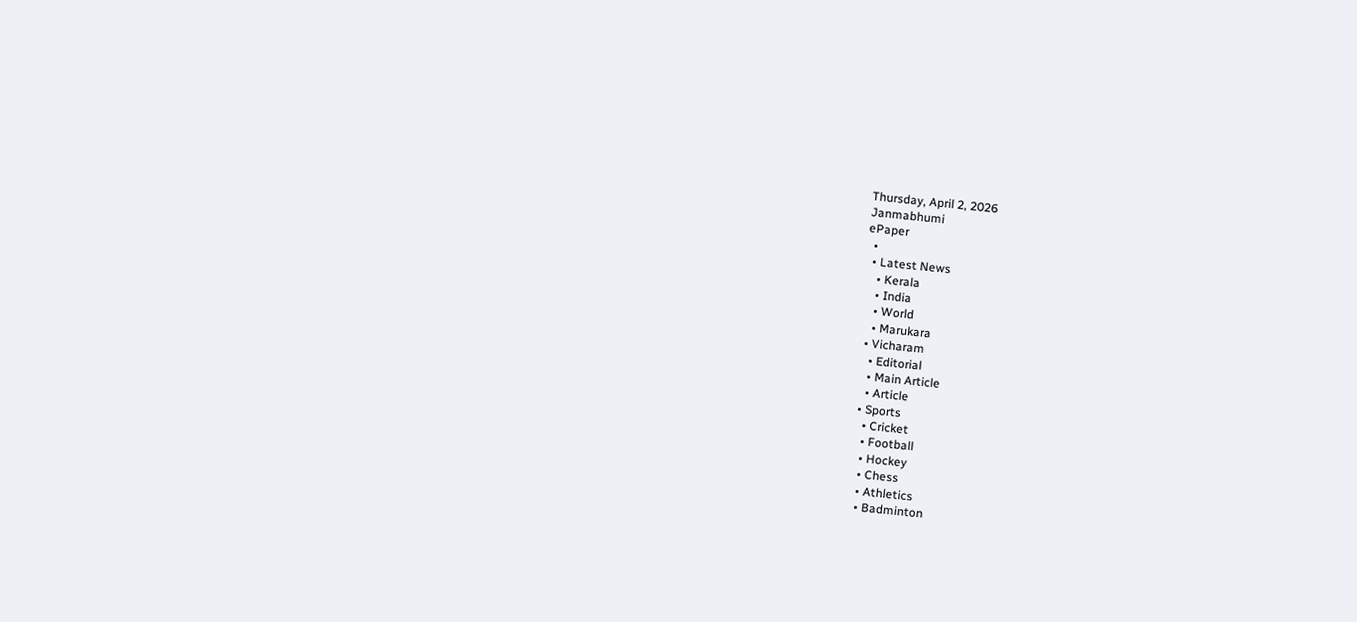Thursday, April 2, 2026
Janmabhumi
ePaper
  •
  • Latest News
    • Kerala
    • India
    • World
    • Marukara
  • Vicharam
    • Editorial
    • Main Article
    • Article
  • Sports
    • Cricket
    • Football
    • Hockey
    • Chess
    • Athletics
    • Badminton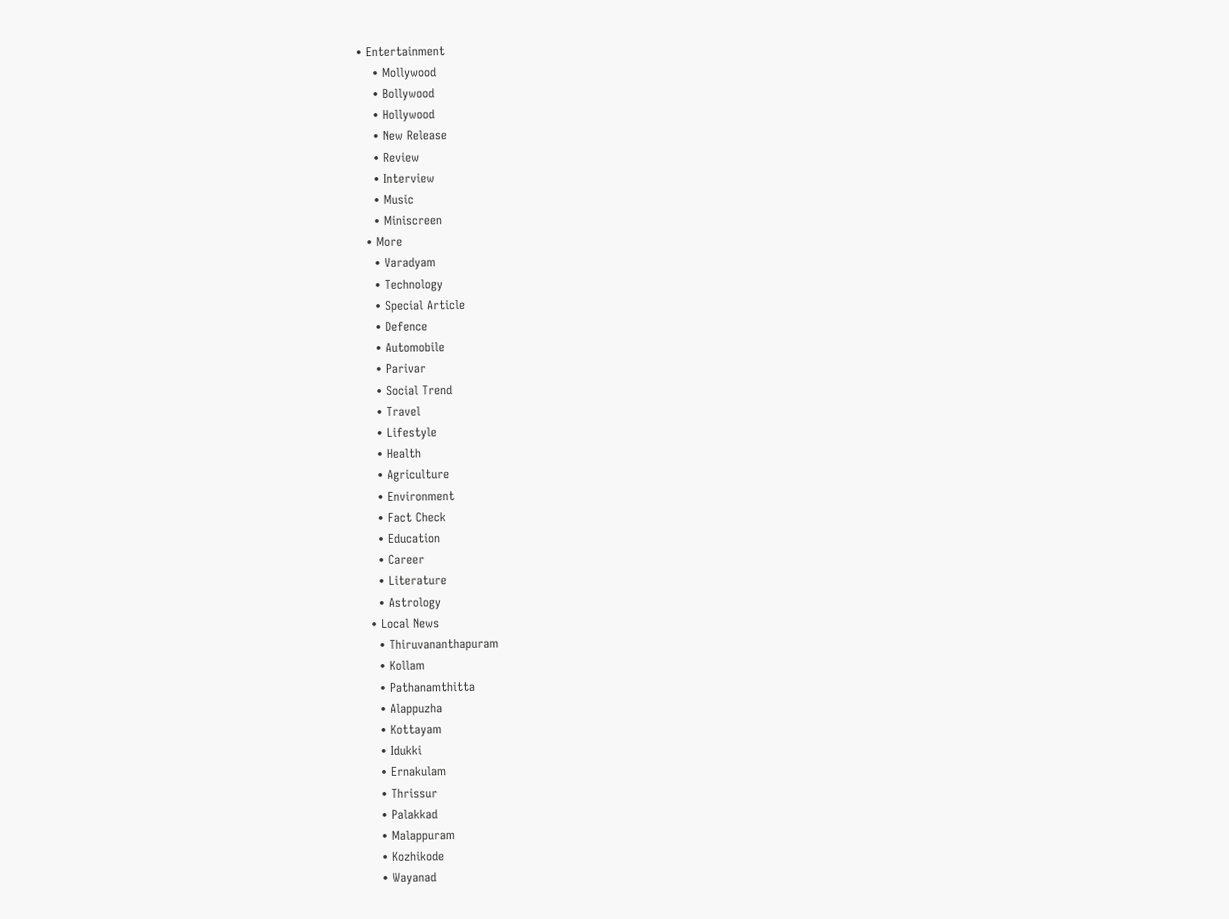• Entertainment
    • Mollywood
    • Bollywood
    • Hollywood
    • New Release
    • Review
    • Interview
    • Music
    • Miniscreen
  • More
    • Varadyam
    • Technology
    • Special Article
    • Defence
    • Automobile
    • Parivar
    • Social Trend
    • Travel
    • Lifestyle
    • Health
    • Agriculture
    • Environment
    • Fact Check
    • Education
    • Career
    • Literature
    • Astrology
  • Local News
    • Thiruvananthapuram
    • Kollam
    • Pathanamthitta
    • Alappuzha
    • Kottayam
    • Idukki
    • Ernakulam
    • Thrissur
    • Palakkad
    • Malappuram
    • Kozhikode
    • Wayanad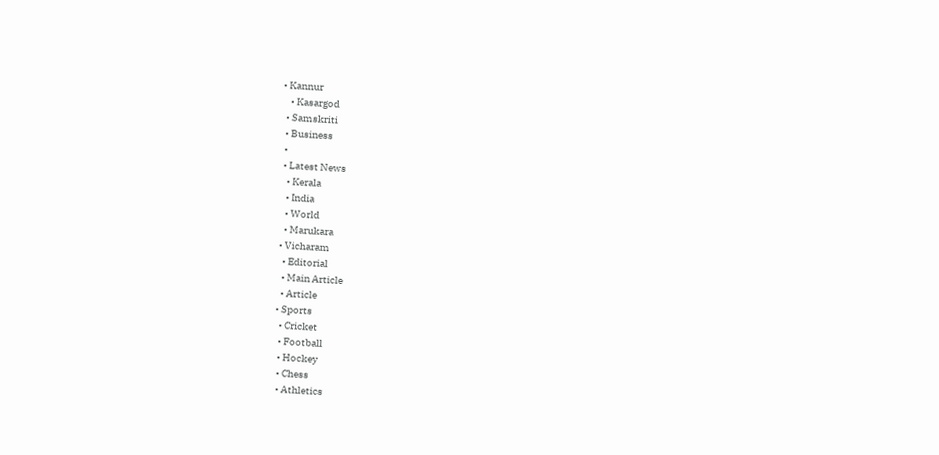• Kannur
    • Kasargod
  • Samskriti
  • Business
  •
  • Latest News
    • Kerala
    • India
    • World
    • Marukara
  • Vicharam
    • Editorial
    • Main Article
    • Article
  • Sports
    • Cricket
    • Football
    • Hockey
    • Chess
    • Athletics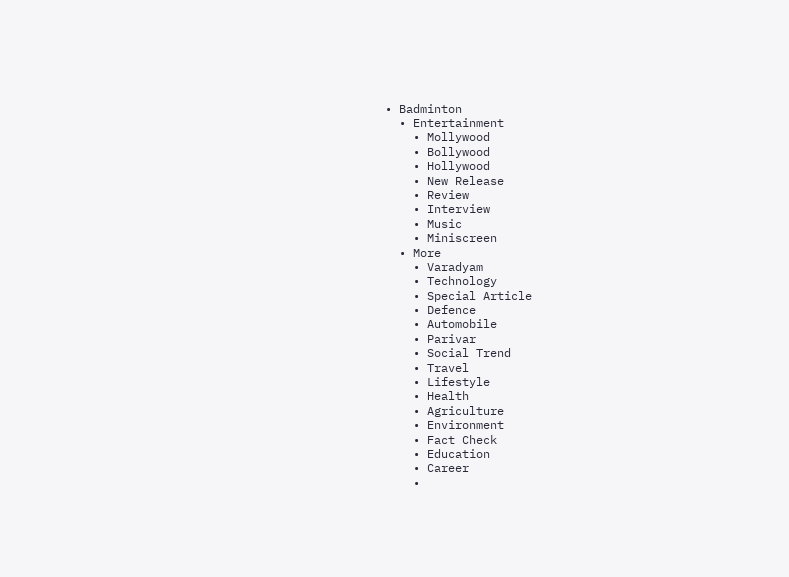• Badminton
  • Entertainment
    • Mollywood
    • Bollywood
    • Hollywood
    • New Release
    • Review
    • Interview
    • Music
    • Miniscreen
  • More
    • Varadyam
    • Technology
    • Special Article
    • Defence
    • Automobile
    • Parivar
    • Social Trend
    • Travel
    • Lifestyle
    • Health
    • Agriculture
    • Environment
    • Fact Check
    • Education
    • Career
    •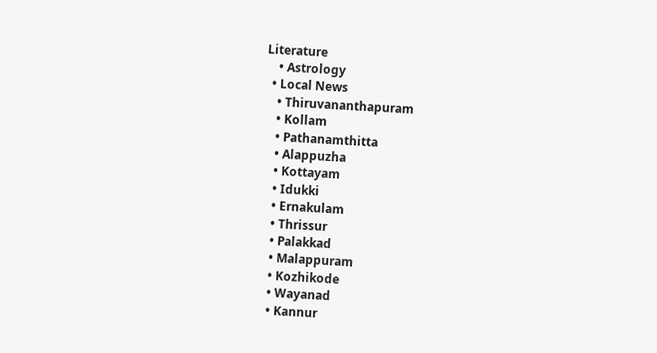Literature
    • Astrology
  • Local News
    • Thiruvananthapuram
    • Kollam
    • Pathanamthitta
    • Alappuzha
    • Kottayam
    • Idukki
    • Ernakulam
    • Thrissur
    • Palakkad
    • Malappuram
    • Kozhikode
    • Wayanad
    • Kannur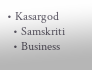• Kasargod
  • Samskriti
  • Business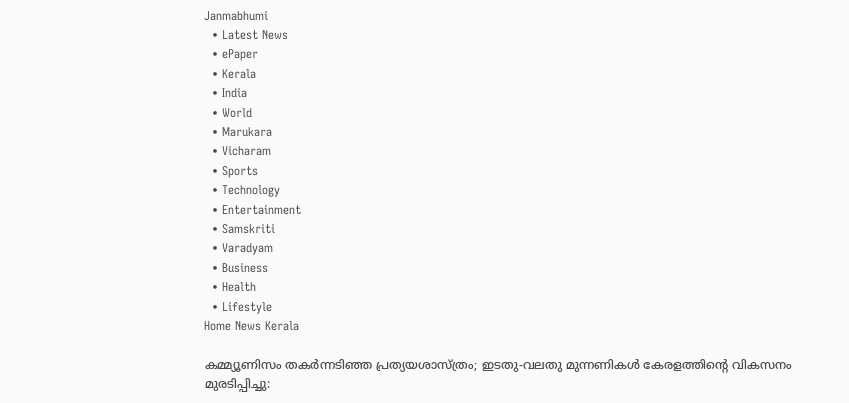Janmabhumi
  • Latest News
  • ePaper
  • Kerala
  • India
  • World
  • Marukara
  • Vicharam
  • Sports
  • Technology
  • Entertainment
  • Samskriti
  • Varadyam
  • Business
  • Health
  • Lifestyle
Home News Kerala

കമ്മ്യൂണിസം തകര്‍ന്നടിഞ്ഞ പ്രത്യയശാസ്ത്രം; ഇടതു-വലതു മുന്നണികള്‍ കേരളത്തിന്റെ വികസനം മുരടിപ്പിച്ചു: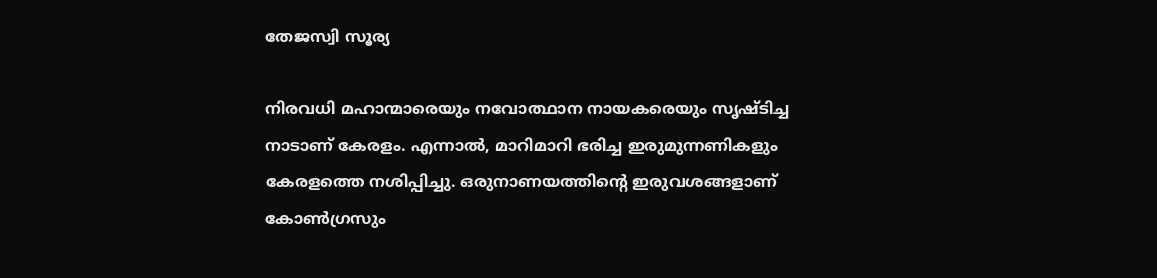തേജസ്വി സൂര്യ

നിരവധി മഹാന്മാരെയും നവോത്ഥാന നായകരെയും സൃഷ്ടിച്ച നാടാണ് കേരളം. എന്നാല്‍, മാറിമാറി ഭരിച്ച ഇരുമുന്നണികളും കേരളത്തെ നശിപ്പിച്ചു. ഒരുനാണയത്തിന്റെ ഇരുവശങ്ങളാണ് കോണ്‍ഗ്രസും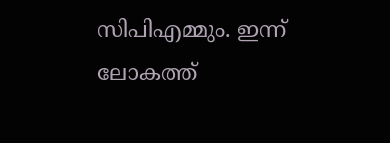സിപിഎമ്മും. ഇന്ന് ലോകത്ത്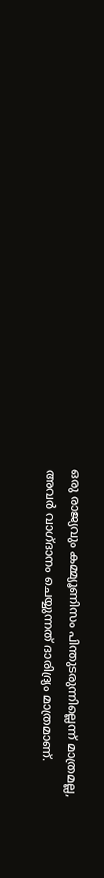ഒരു രാജ്യവും കമ്മ്യൂണിസം പിന്തുടരുന്നില്ലെന്ന് മാത്രമല്ല, അവര്‍ വാഗ്ദാനം ചെയ്യുന്നത് ദാരിദ്ര്യം മാത്രമാണ്.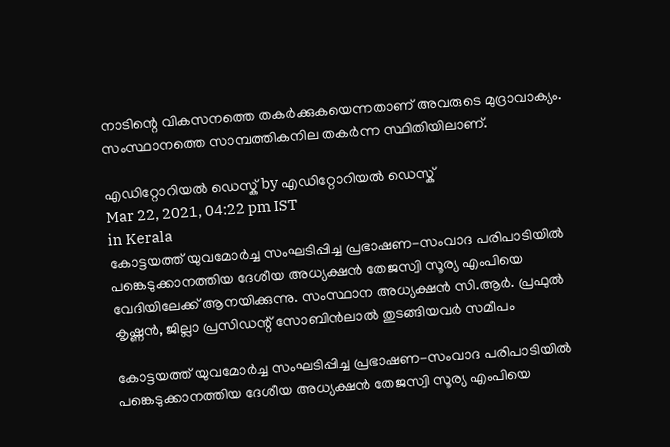നാടിന്റെ വികസനത്തെ തകര്‍ക്കുകയെന്നതാണ് അവരുടെ മുദ്രാവാക്യം. സംസ്ഥാനത്തെ സാമ്പത്തികനില തകര്‍ന്ന സ്ഥിതിയിലാണ്.

എഡിറ്റോറിയൽ ഡെസ്ക് by എഡിറ്റോറിയൽ ഡെസ്ക്
Mar 22, 2021, 04:22 pm IST
in Kerala
കോട്ടയത്ത് യുവമോര്‍ച്ച സംഘടിപ്പിച്ച പ്രഭാഷണ-സംവാദ പരിപാടിയില്‍ പങ്കെടുക്കാനത്തിയ ദേശീയ അധ്യക്ഷന്‍ തേജസ്വി സൂര്യ എംപിയെ വേദിയിലേക്ക് ആനയിക്കുന്നു. സംസ്ഥാന അധ്യക്ഷന്‍ സി.ആര്‍. പ്രഫുല്‍ കൃഷ്ണന്‍, ജില്ലാ പ്രസിഡന്റ് സോബിന്‍ലാല്‍ തുടങ്ങിയവര്‍ സമീപം

കോട്ടയത്ത് യുവമോര്‍ച്ച സംഘടിപ്പിച്ച പ്രഭാഷണ-സംവാദ പരിപാടിയില്‍ പങ്കെടുക്കാനത്തിയ ദേശീയ അധ്യക്ഷന്‍ തേജസ്വി സൂര്യ എംപിയെ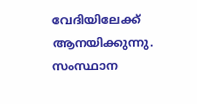വേദിയിലേക്ക് ആനയിക്കുന്നു. സംസ്ഥാന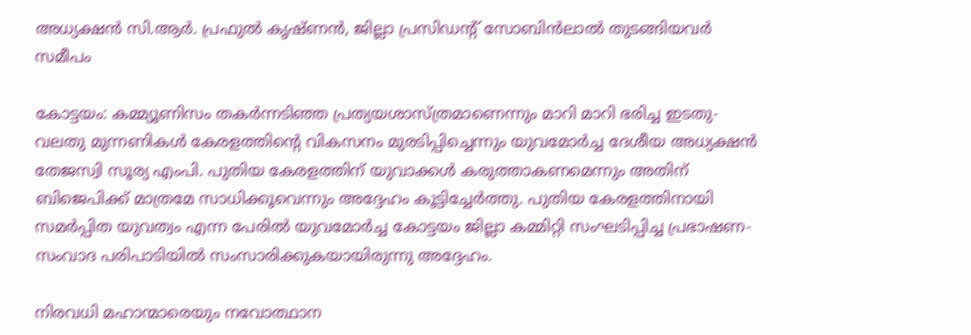അധ്യക്ഷന്‍ സി.ആര്‍. പ്രഫുല്‍ കൃഷ്ണന്‍, ജില്ലാ പ്രസിഡന്റ് സോബിന്‍ലാല്‍ തുടങ്ങിയവര്‍ സമീപം

കോട്ടയം: കമ്മ്യൂണിസം തകര്‍ന്നടിഞ്ഞ പ്രത്യയശാസ്ത്രമാണെന്നും മാറി മാറി ഭരിച്ച ഇടതു-വലതു മുന്നണികള്‍ കേരളത്തിന്റെ വികസനം മുരടിപ്പിച്ചെന്നും യുവമോര്‍ച്ച ദേശീയ അധ്യക്ഷന്‍ തേജസ്വി സൂര്യ എംപി. പുതിയ കേരളത്തിന് യുവാക്കള്‍ കരുത്താകണമെന്നും അതിന് ബിജെപിക്ക് മാത്രമേ സാധിക്കൂവെന്നും അദ്ദേഹം കൂട്ടിച്ചേര്‍ത്തു. പുതിയ കേരളത്തിനായി സമര്‍പ്പിത യുവത്വം എന്ന പേരില്‍ യുവമോര്‍ച്ച കോട്ടയം ജില്ലാ കമ്മിറ്റി സംഘടിപ്പിച്ച പ്രഭാഷണ-സംവാദ പരിപാടിയില്‍ സംസാരിക്കുകയായിരുന്നു അദ്ദേഹം.

നിരവധി മഹാന്മാരെയും നവോത്ഥാന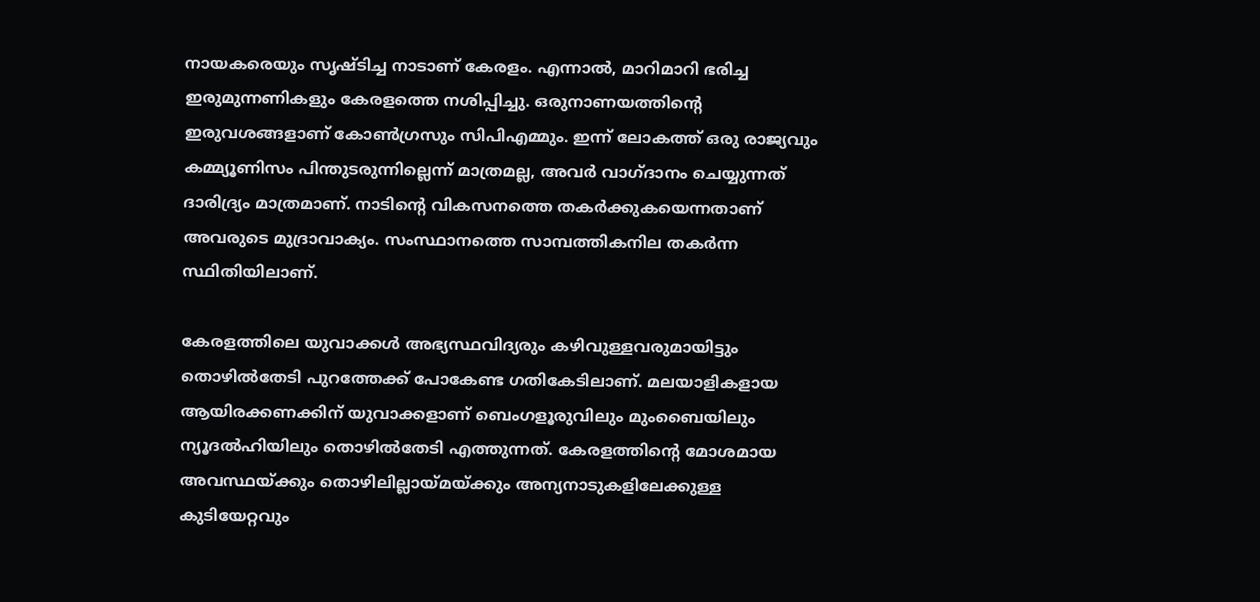നായകരെയും സൃഷ്ടിച്ച നാടാണ് കേരളം. എന്നാല്‍, മാറിമാറി ഭരിച്ച ഇരുമുന്നണികളും കേരളത്തെ നശിപ്പിച്ചു. ഒരുനാണയത്തിന്റെ ഇരുവശങ്ങളാണ് കോണ്‍ഗ്രസും സിപിഎമ്മും. ഇന്ന് ലോകത്ത് ഒരു രാജ്യവും കമ്മ്യൂണിസം പിന്തുടരുന്നില്ലെന്ന് മാത്രമല്ല, അവര്‍ വാഗ്ദാനം ചെയ്യുന്നത് ദാരിദ്ര്യം മാത്രമാണ്. നാടിന്റെ വികസനത്തെ തകര്‍ക്കുകയെന്നതാണ് അവരുടെ മുദ്രാവാക്യം. സംസ്ഥാനത്തെ സാമ്പത്തികനില തകര്‍ന്ന സ്ഥിതിയിലാണ്.

കേരളത്തിലെ യുവാക്കള്‍ അഭ്യസ്ഥവിദ്യരും കഴിവുള്ളവരുമായിട്ടും തൊഴില്‍തേടി പുറത്തേക്ക് പോകേണ്ട ഗതികേടിലാണ്. മലയാളികളായ ആയിരക്കണക്കിന് യുവാക്കളാണ് ബെംഗളൂരുവിലും മുംബൈയിലും ന്യൂദല്‍ഹിയിലും തൊഴില്‍തേടി എത്തുന്നത്. കേരളത്തിന്റെ മോശമായ അവസ്ഥയ്‌ക്കും തൊഴിലില്ലായ്‌മയ്‌ക്കും അന്യനാടുകളിലേക്കുള്ള കുടിയേറ്റവും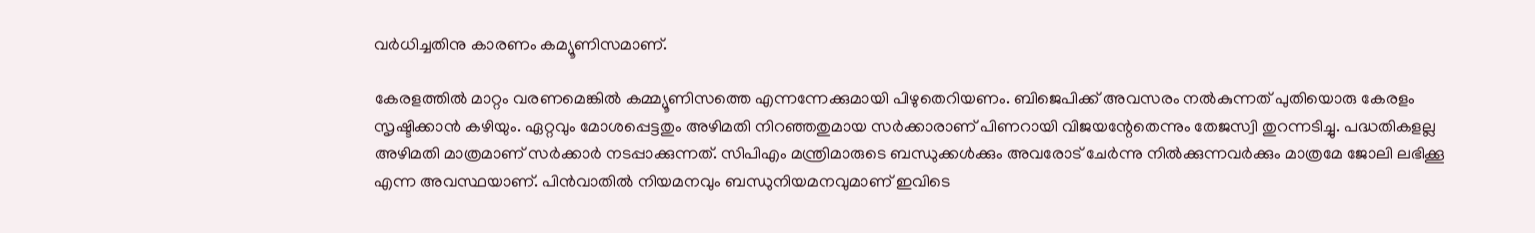വര്‍ധിച്ചതിനു കാരണം കമ്യൂണിസമാണ്.

കേരളത്തില്‍ മാറ്റം വരണമെങ്കില്‍ കമ്മ്യൂണിസത്തെ എന്നന്നേക്കുമായി പിഴുതെറിയണം. ബിജെപിക്ക് അവസരം നല്‍കുന്നത് പുതിയൊരു കേരളം സൃഷ്ടിക്കാന്‍ കഴിയും. ഏറ്റവും മോശപ്പെട്ടതും അഴിമതി നിറഞ്ഞതുമായ സര്‍ക്കാരാണ് പിണറായി വിജയന്റേതെന്നും തേജസ്വി തുറന്നടിച്ചു. പദ്ധതികളല്ല അഴിമതി മാത്രമാണ് സര്‍ക്കാര്‍ നടപ്പാക്കുന്നത്. സിപിഎം മന്ത്രിമാരുടെ ബന്ധുക്കള്‍ക്കും അവരോട് ചേര്‍ന്നു നില്‍ക്കുന്നവര്‍ക്കും മാത്രമേ ജോലി ലഭിക്കൂ എന്ന അവസ്ഥയാണ്. പിന്‍വാതില്‍ നിയമനവും ബന്ധുനിയമനവുമാണ് ഇവിടെ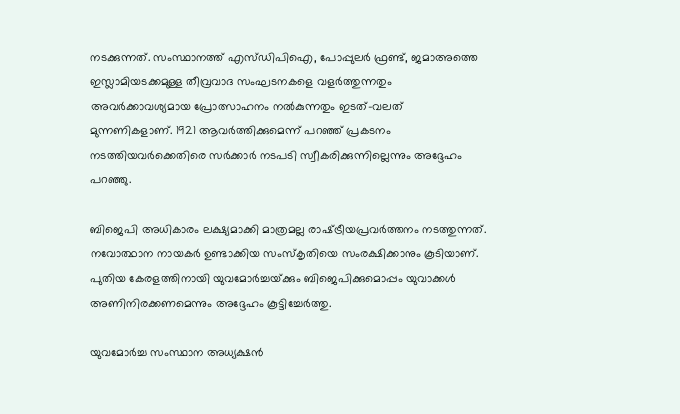നടക്കുന്നത്. സംസ്ഥാനത്ത് എസ്ഡിപിഐ, പോപ്പുലര്‍ ഫ്രണ്ട്, ജമാഅത്തെ ഇസ്ലാമിയടക്കമുള്ള തീവ്രവാദ സംഘടനകളെ വളര്‍ത്തുന്നതും അവര്‍ക്കാവശ്യമായ പ്രോത്സാഹനം നല്‍കുന്നതും ഇടത്-വലത് മുന്നണികളാണ്. 1921 ആവര്‍ത്തിക്കുമെന്ന് പറഞ്ഞ് പ്രകടനം നടത്തിയവര്‍ക്കെതിരെ സര്‍ക്കാര്‍ നടപടി സ്വീകരിക്കുന്നില്ലെന്നും അദ്ദേഹം പറഞ്ഞു.

ബിജെപി അധികാരം ലക്ഷ്യമാക്കി മാത്രമല്ല രാഷ്‌ട്രീയപ്രവര്‍ത്തനം നടത്തുന്നത്. നവോത്ഥാന നായകര്‍ ഉണ്ടാക്കിയ സംസ്‌കൃതിയെ സംരക്ഷിക്കാനും കൂടിയാണ്. പുതിയ കേരളത്തിനായി യുവമോര്‍ച്ചയ്‌ക്കും ബിജെപിക്കുമൊപ്പം യുവാക്കള്‍ അണിനിരക്കണമെന്നും അദ്ദേഹം കൂട്ടിച്ചേര്‍ത്തു.

യുവമോര്‍ച്ച സംസ്ഥാന അധ്യക്ഷന്‍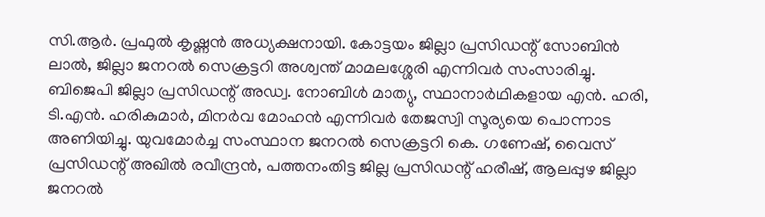സി.ആര്‍. പ്രഫുല്‍ കൃഷ്ണന്‍ അധ്യക്ഷനായി. കോട്ടയം ജില്ലാ പ്രസിഡന്റ് സോബിന്‍ ലാല്‍, ജില്ലാ ജനറല്‍ സെക്രട്ടറി അശ്വന്ത് മാമലശ്ശേരി എന്നിവര്‍ സംസാരിച്ചു. ബിജെപി ജില്ലാ പ്രസിഡന്റ് അഡ്വ. നോബിള്‍ മാത്യു, സ്ഥാനാര്‍ഥികളായ എന്‍. ഹരി, ടി.എന്‍. ഹരികുമാര്‍, മിനര്‍വ മോഹന്‍ എന്നിവര്‍ തേജസ്വി സൂര്യയെ പൊന്നാട അണിയിച്ചു. യുവമോര്‍ച്ച സംസ്ഥാന ജനറല്‍ സെക്രട്ടറി കെ. ഗണേഷ്, വൈസ് പ്രസിഡന്റ് അഖില്‍ രവീന്ദ്രന്‍, പത്തനംതിട്ട ജില്ല പ്രസിഡന്റ് ഹരീഷ്, ആലപ്പുഴ ജില്ലാ ജനറല്‍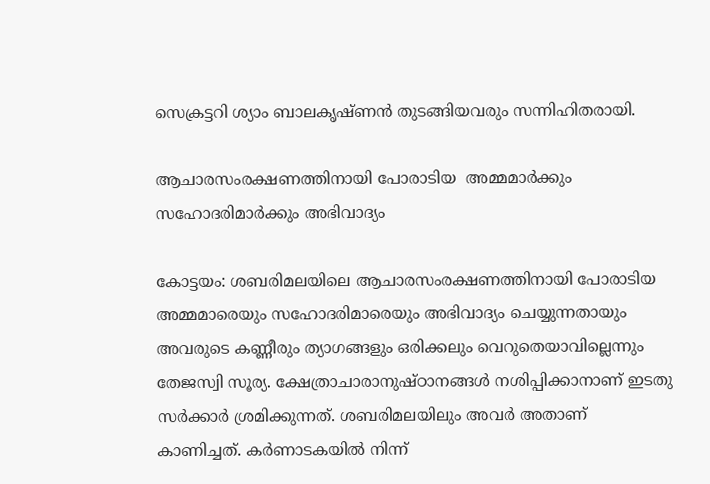സെക്രട്ടറി ശ്യാം ബാലകൃഷ്ണന്‍ തുടങ്ങിയവരും സന്നിഹിതരായി.

ആചാരസംരക്ഷണത്തിനായി പോരാടിയ  അമ്മമാര്‍ക്കും സഹോദരിമാര്‍ക്കും അഭിവാദ്യം

കോട്ടയം: ശബരിമലയിലെ ആചാരസംരക്ഷണത്തിനായി പോരാടിയ അമ്മമാരെയും സഹോദരിമാരെയും അഭിവാദ്യം ചെയ്യുന്നതായും അവരുടെ കണ്ണീരും ത്യാഗങ്ങളും ഒരിക്കലും വെറുതെയാവില്ലെന്നും തേജസ്വി സൂര്യ. ക്ഷേത്രാചാരാനുഷ്ഠാനങ്ങള്‍ നശിപ്പിക്കാനാണ് ഇടതു സര്‍ക്കാര്‍ ശ്രമിക്കുന്നത്. ശബരിമലയിലും അവര്‍ അതാണ് കാണിച്ചത്. കര്‍ണാടകയില്‍ നിന്ന്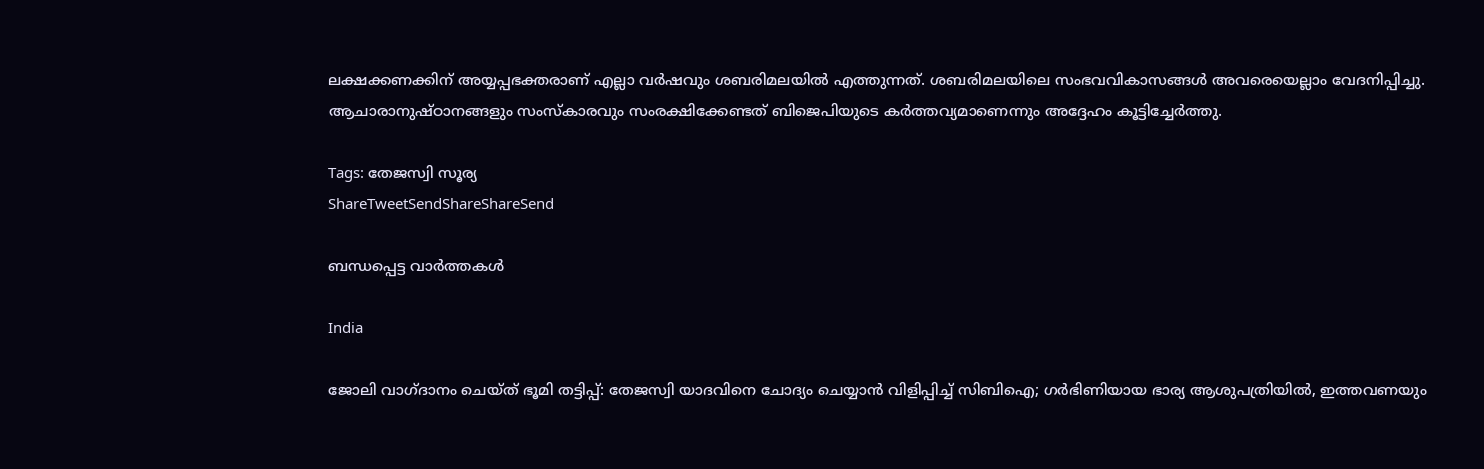ലക്ഷക്കണക്കിന് അയ്യപ്പഭക്തരാണ് എല്ലാ വര്‍ഷവും ശബരിമലയില്‍ എത്തുന്നത്. ശബരിമലയിലെ സംഭവവികാസങ്ങള്‍ അവരെയെല്ലാം വേദനിപ്പിച്ചു. ആചാരാനുഷ്ഠാനങ്ങളും സംസ്‌കാരവും സംരക്ഷിക്കേണ്ടത് ബിജെപിയുടെ കര്‍ത്തവ്യമാണെന്നും അദ്ദേഹം കൂട്ടിച്ചേര്‍ത്തു.

Tags: തേജസ്വി സൂര്യ
ShareTweetSendShareShareSend

ബന്ധപ്പെട്ട വാര്‍ത്തകള്‍

India

ജോലി വാഗ്ദാനം ചെയ്ത് ഭൂമി തട്ടിപ്പ്: തേജസ്വി യാദവിനെ ചോദ്യം ചെയ്യാന്‍ വിളിപ്പിച്ച് സിബിഐ; ഗര്‍ഭിണിയായ ഭാര്യ ആശുപത്രിയില്‍, ഇത്തവണയും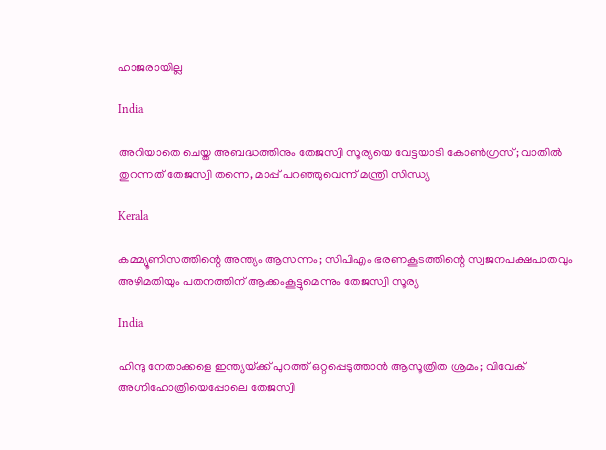ഹാജരായില്ല

India

അറിയാതെ ചെയ്ത അബദ്ധത്തിനും തേജസ്വി സൂര്യയെ വേട്ടയാടി കോണ്‍ഗ്രസ്; വാതില്‍ തുറന്നത് തേജസ്വി തന്നെ, മാപ്പ് പറഞ്ഞുവെന്ന് മന്ത്രി സിന്ധ്യ

Kerala

കമ്മ്യൂണിസത്തിന്റെ അന്ത്യം ആസന്നം; സിപിഎം ഭരണകൂടത്തിന്റെ സ്വജനപക്ഷപാതവും അഴിമതിയും പതനത്തിന് ആക്കംകൂട്ടുമെന്നും തേജസ്വി സൂര്യ

India

ഹിന്ദു നേതാക്കളെ ഇന്ത്യയ്‌ക്ക് പുറത്ത് ഒറ്റപ്പെടുത്താന്‍ ആസൂത്രിത ശ്രമം; വിവേക് അഗ്നിഹോത്രിയെപ്പോലെ തേജസ്വി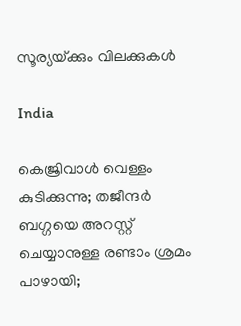സൂര്യയ്‌ക്കും വിലക്കുകള്‍

India

കെജ്രിവാള്‍ വെള്ളം കുടിക്കുന്നു; തജീന്ദര്‍ ബഗ്ഗയെ അറസ്റ്റ് ചെയ്യാനുള്ള രണ്ടാം ശ്രമം പാഴായി;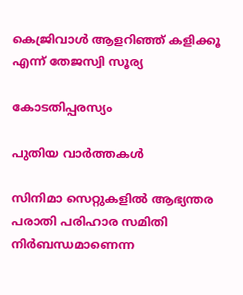കെജ്രിവാള്‍ ആളറിഞ്ഞ് കളിക്കൂ എന്ന് തേജസ്വി സൂര്യ

കോടതിപ്പരസ്യം

പുതിയ വാര്‍ത്തകള്‍

സിനിമാ സെറ്റുകളിൽ ആഭ്യന്തര പരാതി പരിഹാര സമിതി നിർബന്ധമാണെന്ന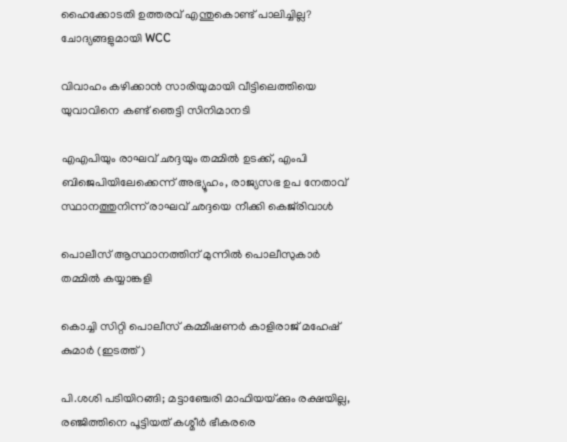ഹൈക്കോടതി ഉത്തരവ് എന്തുകൊണ്ട് പാലിച്ചില്ല? ചോദ്യങ്ങളുമായി WCC

വിവാഹം കഴിക്കാന്‍ സാരിയുമായി വീട്ടിലെത്തിയെ യുവാവിനെ കണ്ട് ഞെട്ടി സിനിമാനടി

എഎപിയും രാഘവ് ഛദ്ദയും തമ്മിൽ ഉടക്ക്, എംപി ബിജെപിയിലേക്കെന്ന് അഭ്യൂഹം, രാജ്യസഭ ഉപ നേതാവ് സ്ഥാനത്തുനിന്ന് രാഘവ് ഛദ്ദയെ നീക്കി കെജ്‌രിവാൾ

പൊലീസ് ആസ്ഥാനത്തിന് മുന്നില്‍ പൊലീസുകാര്‍ തമ്മില്‍ കയ്യാങ്കളി

കൊച്ചി സിറ്റി പൊലീസ് കമ്മീഷണര്‍ കാളിരാജ് മഹേഷ് കുമാര്‍ (ഇടത്ത്)

പി.ശശി പടിയിറങ്ങി; മട്ടാഞ്ചേരി മാഫിയയ്‌ക്കും രക്ഷയില്ല, രഞ്ജിത്തിനെ പൂട്ടിയത് കശ്മീര്‍ ഭീകരരെ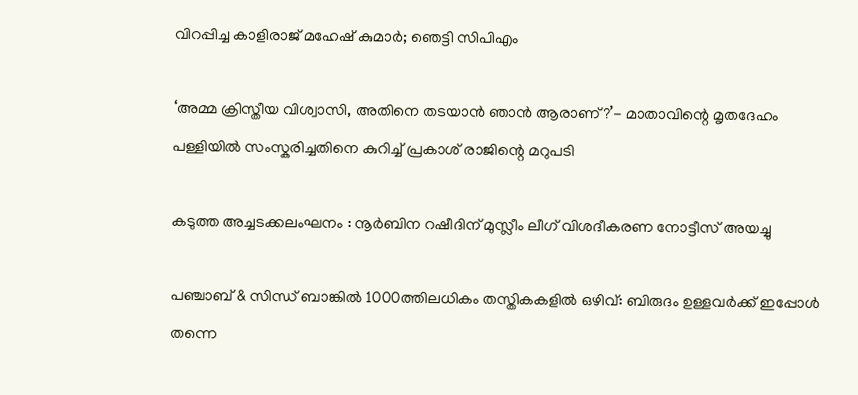വിറപ്പിച്ച കാളിരാജ് മഹേഷ് കുമാര്‍; ഞെട്ടി സിപിഎം

‘അമ്മ ക്രിസ്തീയ വിശ്വാസി, അതിനെ തടയാൻ ഞാൻ ആരാണ്?’- മാതാവിന്റെ മൃതദേഹം പള്ളിയിൽ സംസ്കരിച്ചതിനെ കുറിച്ച് പ്രകാശ് രാജിന്റെ മറുപടി

കടുത്ത അച്ചടക്കലംഘനം : നൂര്‍ബിന റഷീദിന് മുസ്ലീം ലീഗ് വിശദീകരണ നോട്ടീസ് അയച്ചു

പഞ്ചാബ് & സിന്ധ് ബാങ്കിൽ 1000ത്തിലധികം തസ്തികകളിൽ ഒഴിവ്: ബിരുദം‌ ഉള്ളവർക്ക് ഇപ്പോൾ തന്നെ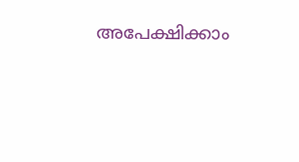അപേക്ഷിക്കാം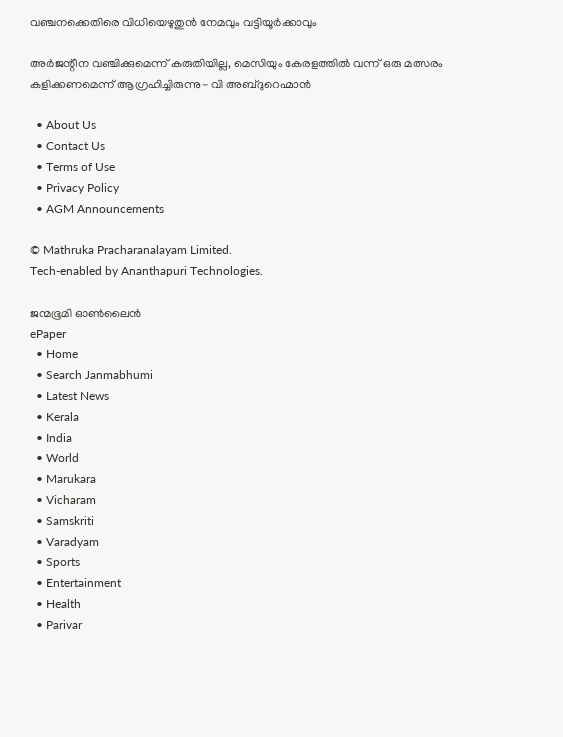വഞ്ചനക്കെതിരെ വിധിയെഴുതുന്‍ നേമവും വട്ടിയൂര്‍ക്കാവും

അര്‍ജന്റീന വഞ്ചിക്കുമെന്ന് കരുതിയില്ല, മെസിയും കേരളത്തില്‍ വന്ന് ഒരു മത്സരം കളിക്കണമെന്ന് ആഗ്രഹിച്ചിരുന്നു- വി അബ്ദുറെഹ്മാന്‍

  • About Us
  • Contact Us
  • Terms of Use
  • Privacy Policy
  • AGM Announcements

© Mathruka Pracharanalayam Limited.
Tech-enabled by Ananthapuri Technologies.

ജന്മഭൂമി ഓണ്‍ലൈന്‍
ePaper
  • Home
  • Search Janmabhumi
  • Latest News
  • Kerala
  • India
  • World
  • Marukara
  • Vicharam
  • Samskriti
  • Varadyam
  • Sports
  • Entertainment
  • Health
  • Parivar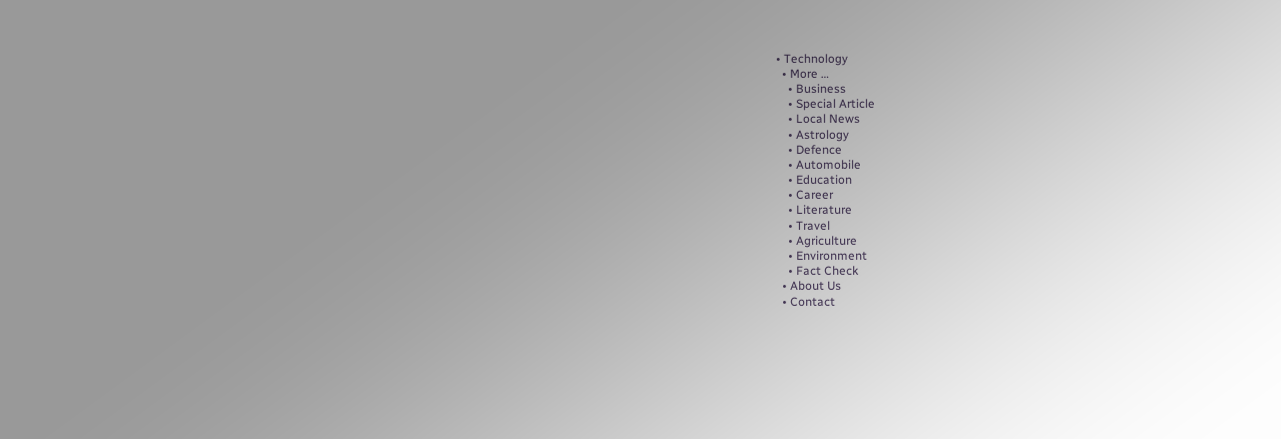• Technology
  • More …
    • Business
    • Special Article
    • Local News
    • Astrology
    • Defence
    • Automobile
    • Education
    • Career
    • Literature
    • Travel
    • Agriculture
    • Environment
    • Fact Check
  • About Us
  • Contact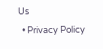Us
  • Privacy Policy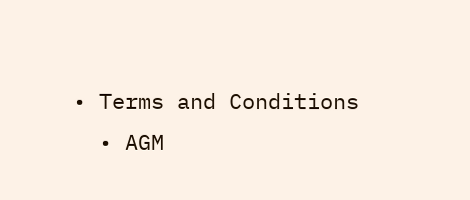• Terms and Conditions
  • AGM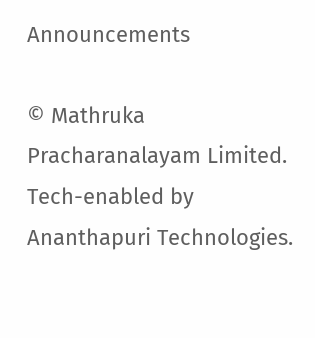Announcements

© Mathruka Pracharanalayam Limited.
Tech-enabled by Ananthapuri Technologies.